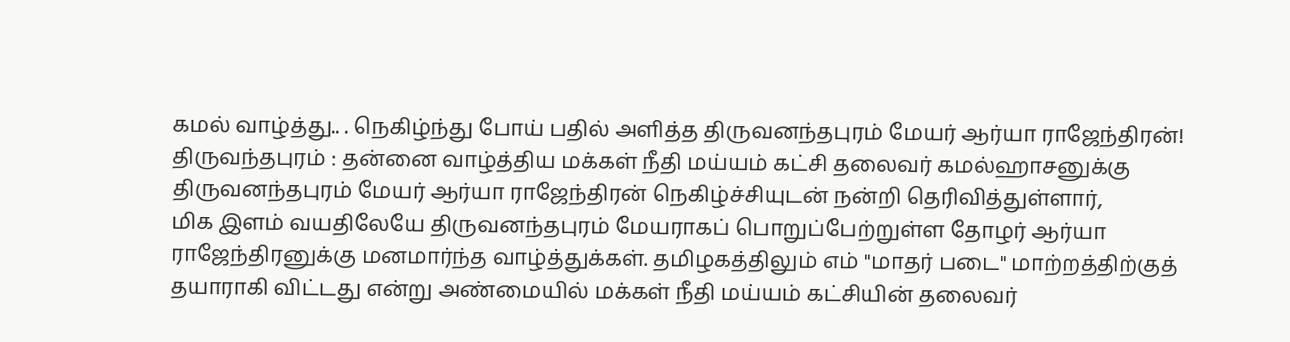கமல் வாழ்த்து.. . நெகிழ்ந்து போய் பதில் அளித்த திருவனந்தபுரம் மேயர் ஆர்யா ராஜேந்திரன்!
திருவந்தபுரம் : தன்னை வாழ்த்திய மக்கள் நீதி மய்யம் கட்சி தலைவர் கமல்ஹாசனுக்கு திருவனந்தபுரம் மேயர் ஆர்யா ராஜேந்திரன் நெகிழ்ச்சியுடன் நன்றி தெரிவித்துள்ளார்,
மிக இளம் வயதிலேயே திருவனந்தபுரம் மேயராகப் பொறுப்பேற்றுள்ள தோழர் ஆர்யா ராஜேந்திரனுக்கு மனமார்ந்த வாழ்த்துக்கள். தமிழகத்திலும் எம் "மாதர் படை" மாற்றத்திற்குத் தயாராகி விட்டது என்று அண்மையில் மக்கள் நீதி மய்யம் கட்சியின் தலைவர்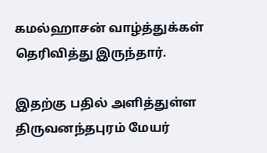கமல்ஹாசன் வாழ்த்துக்கள் தெரிவித்து இருந்தார்.

இதற்கு பதில் அளித்துள்ள திருவனந்தபுரம் மேயர்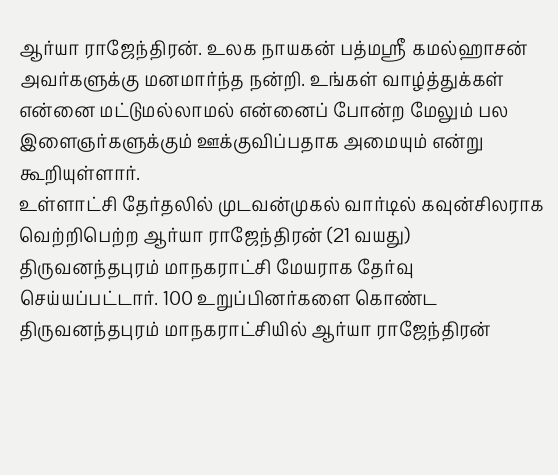ஆர்யா ராஜேந்திரன். உலக நாயகன் பத்மஸ்ரீ கமல்ஹாசன் அவர்களுக்கு மனமார்ந்த நன்றி. உங்கள் வாழ்த்துக்கள் என்னை மட்டுமல்லாமல் என்னைப் போன்ற மேலும் பல இளைஞர்களுக்கும் ஊக்குவிப்பதாக அமையும் என்று கூறியுள்ளார்.
உள்ளாட்சி தேர்தலில் முடவன்முகல் வார்டில் கவுன்சிலராக வெற்றிபெற்ற ஆர்யா ராஜேந்திரன் (21 வயது) திருவனந்தபுரம் மாநகராட்சி மேயராக தேர்வு செய்யப்பட்டார். 100 உறுப்பினர்களை கொண்ட திருவனந்தபுரம் மாநகராட்சியில் ஆர்யா ராஜேந்திரன்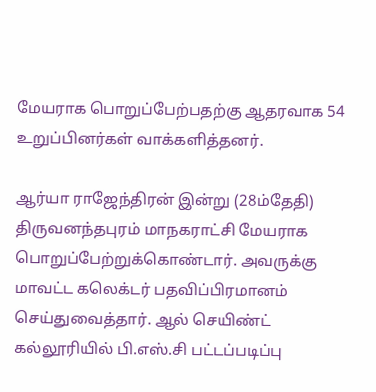மேயராக பொறுப்பேற்பதற்கு ஆதரவாக 54 உறுப்பினர்கள் வாக்களித்தனர்.

ஆர்யா ராஜேந்திரன் இன்று (28ம்தேதி) திருவனந்தபுரம் மாநகராட்சி மேயராக பொறுப்பேற்றுக்கொண்டார். அவருக்கு மாவட்ட கலெக்டர் பதவிப்பிரமானம் செய்துவைத்தார். ஆல் செயிண்ட் கல்லூரியில் பி.எஸ்.சி பட்டப்படிப்பு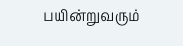பயின்றுவரும்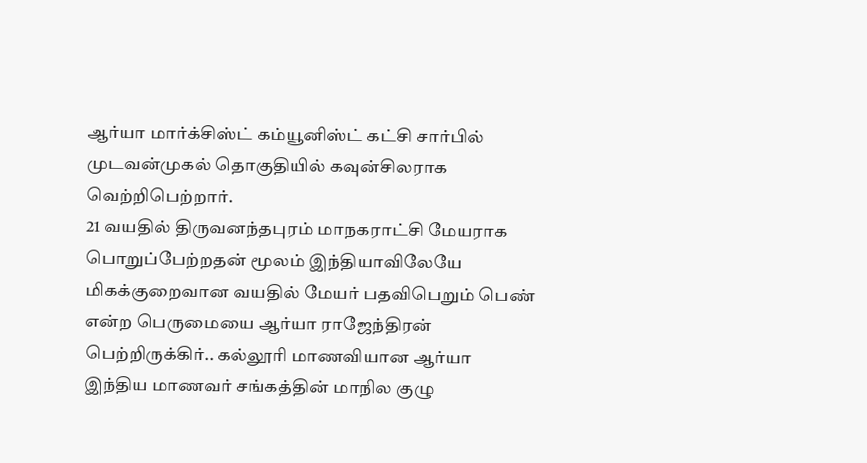ஆர்யா மார்க்சிஸ்ட் கம்யூனிஸ்ட் கட்சி சார்பில் முடவன்முகல் தொகுதியில் கவுன்சிலராக வெற்றிபெற்றார்.
21 வயதில் திருவனந்தபுரம் மாநகராட்சி மேயராக பொறுப்பேற்றதன் மூலம் இந்தியாவிலேயே மிகக்குறைவான வயதில் மேயர் பதவிபெறும் பெண் என்ற பெருமையை ஆர்யா ராஜேந்திரன் பெற்றிருக்கிர்.. கல்லூரி மாணவியான ஆர்யா இந்திய மாணவர் சங்கத்தின் மாநில குழு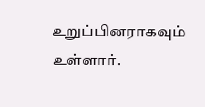உறுப்பினராகவும் உள்ளார்.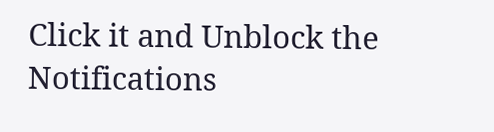Click it and Unblock the Notifications